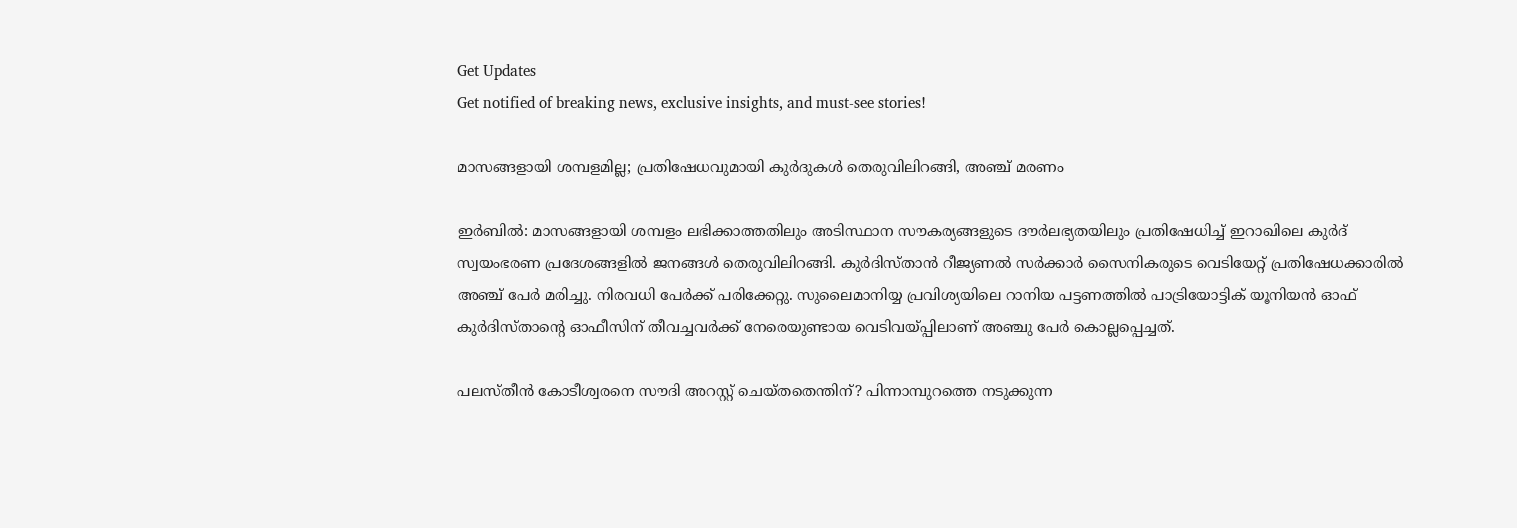Get Updates
Get notified of breaking news, exclusive insights, and must-see stories!

മാസങ്ങളായി ശമ്പളമില്ല; പ്രതിഷേധവുമായി കുര്‍ദുകള്‍ തെരുവിലിറങ്ങി, അഞ്ച് മരണം

ഇര്‍ബില്‍: മാസങ്ങളായി ശമ്പളം ലഭിക്കാത്തതിലും അടിസ്ഥാന സൗകര്യങ്ങളുടെ ദൗര്‍ലഭ്യതയിലും പ്രതിഷേധിച്ച് ഇറാഖിലെ കുര്‍ദ് സ്വയംഭരണ പ്രദേശങ്ങളില്‍ ജനങ്ങള്‍ തെരുവിലിറങ്ങി. കുര്‍ദിസ്താന്‍ റീജ്യണല്‍ സര്‍ക്കാര്‍ സൈനികരുടെ വെടിയേറ്റ് പ്രതിഷേധക്കാരില്‍ അഞ്ച് പേര്‍ മരിച്ചു. നിരവധി പേര്‍ക്ക് പരിക്കേറ്റു. സുലൈമാനിയ്യ പ്രവിശ്യയിലെ റാനിയ പട്ടണത്തില്‍ പാട്രിയോട്ടിക് യൂനിയന്‍ ഓഫ് കുര്‍ദിസ്താന്റെ ഓഫീസിന് തീവച്ചവര്‍ക്ക് നേരെയുണ്ടായ വെടിവയ്പ്പിലാണ് അഞ്ചു പേര്‍ കൊല്ലപ്പെച്ചത്.

പലസ്തീന്‍ കോടീശ്വരനെ സൗദി അറസ്റ്റ് ചെയ്തതെന്തിന്? പിന്നാമ്പുറത്തെ നടുക്കുന്ന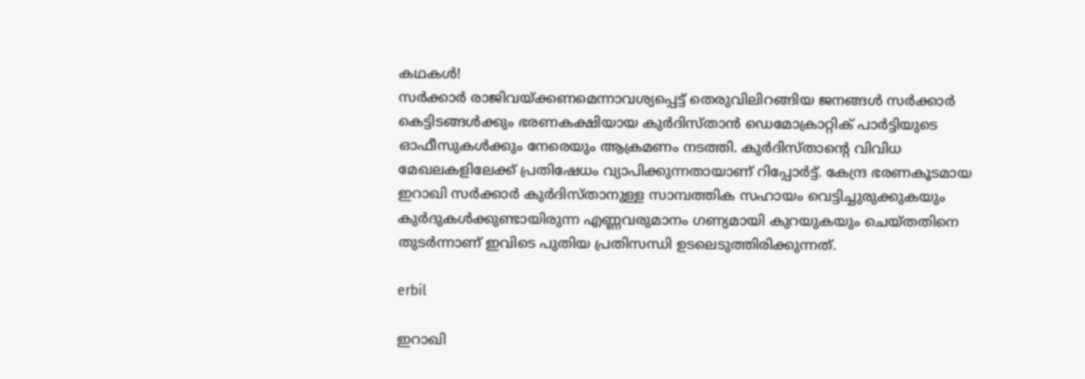കഥകള്‍!
സര്‍ക്കാര്‍ രാജിവയ്ക്കണമെന്നാവശ്യപ്പെട്ട് തെരുവിലിറങ്ങിയ ജനങ്ങള്‍ സര്‍ക്കാര്‍ കെട്ടിടങ്ങള്‍ക്കും ഭരണകക്ഷിയായ കുര്‍ദിസ്താന്‍ ഡെമോക്രാറ്റിക് പാര്‍ട്ടിയുടെ ഓഫീസുകള്‍ക്കും നേരെയും ആക്രമണം നടത്തി. കുര്‍ദിസ്താന്റെ വിവിധ മേഖലകളിലേക്ക് പ്രതിഷേധം വ്യാപിക്കുന്നതായാണ് റിപ്പോര്‍ട്ട്. കേന്ദ്ര ഭരണകൂടമായ ഇറാഖി സര്‍ക്കാര്‍ കുര്‍ദിസ്താനുള്ള സാമ്പത്തിക സഹായം വെട്ടിച്ചുരുക്കുകയും കുര്‍ദുകള്‍ക്കുണ്ടായിരുന്ന എണ്ണവരുമാനം ഗണ്യമായി കുറയുകയും ചെയ്തതിനെ തുടര്‍ന്നാണ് ഇവിടെ പുതിയ പ്രതിസന്ധി ഉടലെടുത്തിരിക്കുന്നത്.

erbil

ഇറാഖി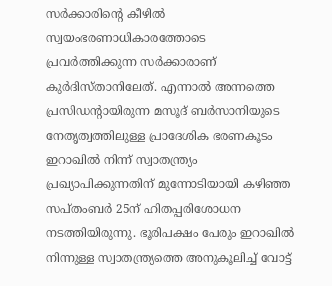സര്‍ക്കാരിന്റെ കീഴില്‍ സ്വയംഭരണാധികാരത്തോടെ പ്രവര്‍ത്തിക്കുന്ന സര്‍ക്കാരാണ് കുര്‍ദിസ്താനിലേത്. എന്നാല്‍ അന്നത്തെ പ്രസിഡന്റായിരുന്ന മസൂദ് ബര്‍സാനിയുടെ നേതൃത്വത്തിലുള്ള പ്രാദേശിക ഭരണകൂടം ഇറാഖില്‍ നിന്ന് സ്വാതന്ത്ര്യം പ്രഖ്യാപിക്കുന്നതിന് മുന്നോടിയായി കഴിഞ്ഞ സപ്തംബര്‍ 25ന് ഹിതപ്പരിശോധന നടത്തിയിരുന്നു. ഭൂരിപക്ഷം പേരും ഇറാഖില്‍ നിന്നുള്ള സ്വാതന്ത്ര്യത്തെ അനുകൂലിച്ച് വോട്ട്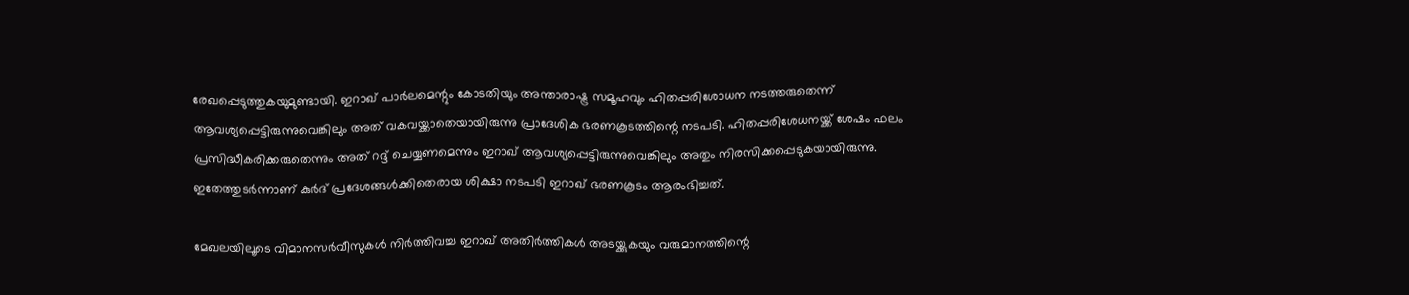രേഖപ്പെടുത്തുകയുമുണ്ടായി. ഇറാഖ് പാര്‍ലമെന്റും കോടതിയും അന്താരാഷ്ട്ര സമൂഹവും ഹിതപ്പരിശോധന നടത്തരുതെന്ന് ആവശ്യപ്പെട്ടിരുന്നുവെങ്കിലും അത് വകവയ്ക്കാതെയായിരുന്നു പ്രാദേശിക ഭരണകൂടത്തിന്റെ നടപടി. ഹിതപ്പരിശേധനയ്ക്ക് ശേഷം ഫലം പ്രസിദ്ധീകരിക്കരുതെന്നും അത് റദ്ദ് ചെയ്യണമെന്നും ഇറാഖ് ആവശ്യപ്പെട്ടിരുന്നുവെങ്കിലും അതും നിരസിക്കപ്പെടുകയായിരുന്നു. ഇതേത്തുടര്‍ന്നാണ് കുര്‍ദ് പ്രദേശങ്ങള്‍ക്കിതെരായ ശിക്ഷാ നടപടി ഇറാഖ് ഭരണകൂടം ആരംഭിച്ചത്.

മേഖലയിലൂടെ വിമാനസര്‍വീസുകള്‍ നിര്‍ത്തിവച്ച ഇറാഖ് അതിര്‍ത്തികള്‍ അടയ്ക്കുകയും വരുമാനത്തിന്റെ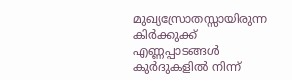മുഖ്യസ്രോതസ്സായിരുന്ന കിര്‍ക്കുക്ക് എണ്ണപ്പാടങ്ങള്‍ കുര്‍ദുകളില്‍ നിന്ന്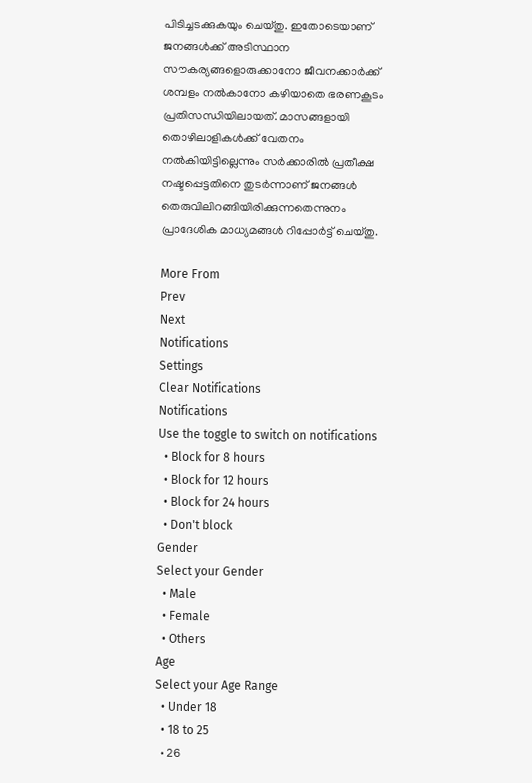പിടിച്ചടക്കുകയും ചെയ്തു. ഇതോടെയാണ് ജനങ്ങള്‍ക്ക് അടിസ്ഥാന സൗകര്യങ്ങളൊരുക്കാനോ ജീവനക്കാര്‍ക്ക് ശമ്പളം നല്‍കാനോ കഴിയാതെ ഭരണകൂടം പ്രതിസന്ധിയിലായത്. മാസങ്ങളായി തൊഴിലാളികള്‍ക്ക് വേതനം നല്‍കിയിട്ടില്ലെന്നും സര്‍ക്കാരില്‍ പ്രതീക്ഷ നഷ്ടപ്പെട്ടതിനെ തുടര്‍ന്നാണ് ജനങ്ങള്‍ തെരുവിലിറങ്ങിയിരിക്കുന്നതെന്നുനം പ്രാദേശിക മാധ്യമങ്ങള്‍ റിപ്പോര്‍ട്ട് ചെയ്തു.

More From
Prev
Next
Notifications
Settings
Clear Notifications
Notifications
Use the toggle to switch on notifications
  • Block for 8 hours
  • Block for 12 hours
  • Block for 24 hours
  • Don't block
Gender
Select your Gender
  • Male
  • Female
  • Others
Age
Select your Age Range
  • Under 18
  • 18 to 25
  • 26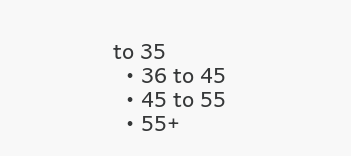to 35
  • 36 to 45
  • 45 to 55
  • 55+